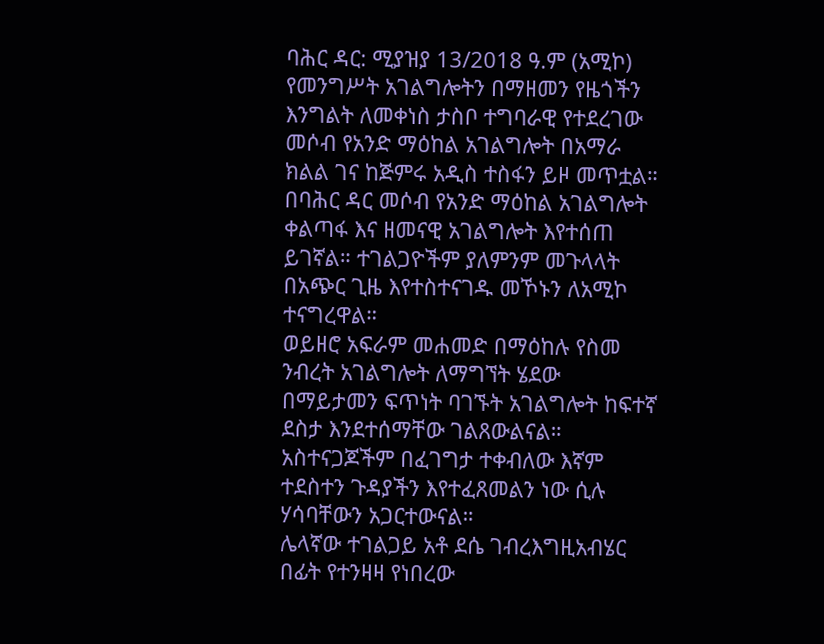ባሕር ዳር: ሚያዝያ 13/2018 ዓ.ም (አሚኮ) የመንግሥት አገልግሎትን በማዘመን የዜጎችን እንግልት ለመቀነስ ታስቦ ተግባራዊ የተደረገው መሶብ የአንድ ማዕከል አገልግሎት በአማራ ክልል ገና ከጅምሩ አዲስ ተስፋን ይዞ መጥቷል።
በባሕር ዳር መሶብ የአንድ ማዕከል አገልግሎት ቀልጣፋ እና ዘመናዊ አገልግሎት እየተሰጠ ይገኛል። ተገልጋዮችም ያለምንም መጉላላት በአጭር ጊዜ እየተስተናገዱ መኾኑን ለአሚኮ ተናግረዋል።
ወይዘሮ አፍራም መሐመድ በማዕከሉ የስመ ንብረት አገልግሎት ለማግኘት ሄደው በማይታመን ፍጥነት ባገኙት አገልግሎት ከፍተኛ ደስታ እንደተሰማቸው ገልጸውልናል። አስተናጋጆችም በፈገግታ ተቀብለው እኛም ተደስተን ጉዳያችን እየተፈጸመልን ነው ሲሉ ሃሳባቸውን አጋርተውናል።
ሌላኛው ተገልጋይ አቶ ደሴ ገብረእግዚአብሄር በፊት የተንዛዛ የነበረው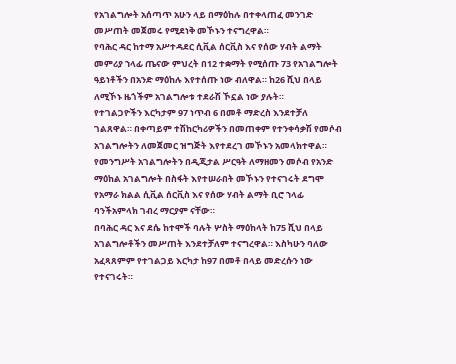የአገልግሎት አሰጣጥ አሁን ላይ በማዕከሉ በተቀላጠፈ መንገድ መሥጠት መጀመሩ የሚደነቅ መኾኑን ተናግረዋል።
የባሕር ዳር ከተማ አሥተዳደር ሲቪል ሰርቪስ እና የሰው ሃብት ልማት መምሪያ ኀላፊ ጤናው ምህረት በ12 ተቋማት የሚሰጡ 73 የአገልግሎት ዓይነቶችን በአንድ ማዕከሉ እየተሰጡ ነው ብለዋል። ከ26 ሺህ በላይ ለሚኾኑ ዜጎችም አገልግሎቱ ተደራሽ ኾኗል ነው ያሉት።
የተገልጋዮችን እርካታም 97 ነጥብ 6 በመቶ ማድረስ እንደተቻለ ገልጸዋል። በቀጣይም ተሽከርካሪዎችን በመጠቀም የተንቀሳቃሽ የመሶብ አገልግሎትን ለመጀመር ዝግጅት እየተደረገ መኾኑን አመላክተዋል።
የመንግሥት አገልግሎትን በዲጂታል ሥርዓት ለማዘመን መሶብ የአንድ ማዕከል አገልግሎት በስፋት እየተሠራበት መኾኑን የተናገሩት ደግሞ የአማራ ክልል ሲቪል ሰርቪስ እና የሰው ሃብት ልማት ቢሮ ኀላፊ ባንችአምላክ ገብረ ማርያም ናቸው።
በባሕር ዳር እና ደሴ ከተሞች ባሉት ሦስት ማዕከላት ከ75 ሺህ በላይ አገልግሎቶችን መሥጠት እንደተቻለም ተናግረዋል። እስካሁን ባለው አፈጻጸምም የተገልጋይ እርካታ ከ97 በመቶ በላይ መድረሱን ነው የተናገሩት።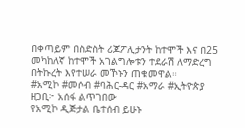በቀጣይም በስድስት ሪጆፖሊታንት ከተሞች እና በ25 መካከለኛ ከተሞች አገልግሎቱን ተደራሽ ለማድረግ በትኩረት እየተሠራ መኾኑን ጠቁመዋል።
#አሚኮ #መሶብ #ባሕር-ዳር #አማራ #ኢትዮጵያ
ዘጋቢ፦ አሰፋ ልጥገበው
የአሚኮ ዲጅታል ቤተሰብ ይሁኑ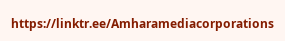https://linktr.ee/Amharamediacorporations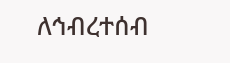ለኅብረተሰብ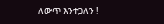ለውጥ እንተጋለን !